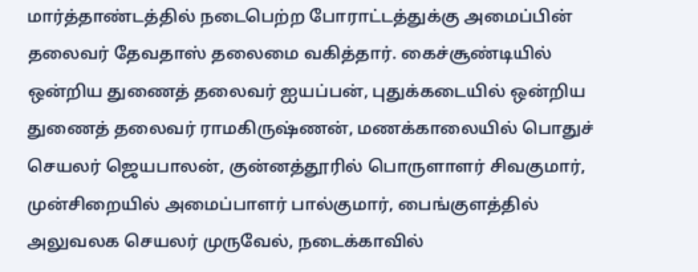மார்த்தாண்டத்தில் நடைபெற்ற போராட்டத்துக்கு அமைப்பின் தலைவர் தேவதாஸ் தலைமை வகித்தார். கைச்சூண்டியில் ஒன்றிய துணைத் தலைவர் ஐயப்பன், புதுக்கடையில் ஒன்றிய துணைத் தலைவர் ராமகிருஷ்ணன், மணக்காலையில் பொதுச் செயலர் ஜெயபாலன், குன்னத்தூரில் பொருளாளர் சிவகுமார், முன்சிறையில் அமைப்பாளர் பால்குமார், பைங்குளத்தில் அலுவலக செயலர் முருவேல், நடைக்காவில்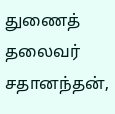துணைத் தலைவர் சதானந்தன்,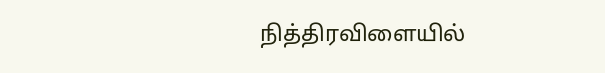நித்திரவிளையில்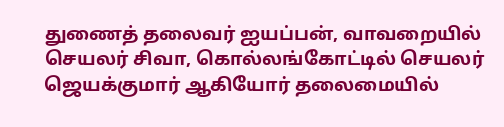துணைத் தலைவர் ஐயப்பன், வாவறையில் செயலர் சிவா, கொல்லங்கோட்டில் செயலர் ஜெயக்குமார் ஆகியோர் தலைமையில்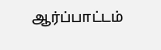ஆர்ப்பாட்டம்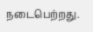நடைபெற்றது.